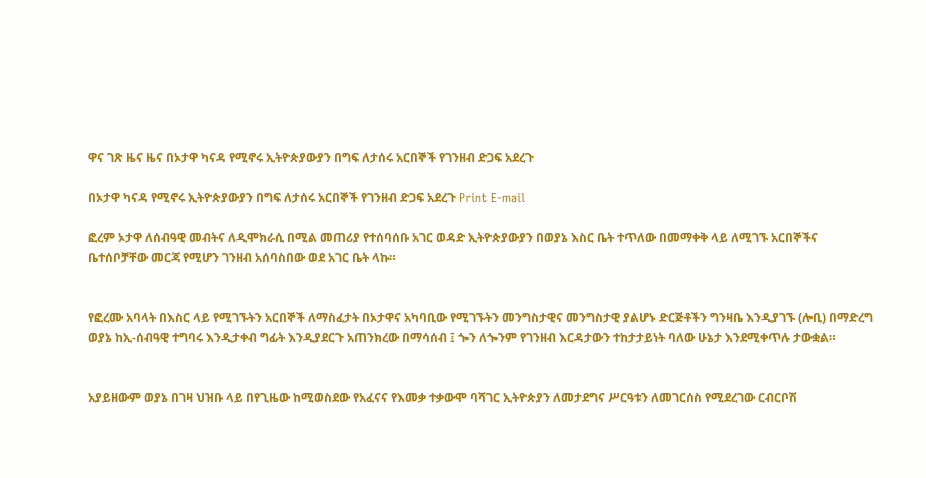ዋና ገጽ ዜና ዜና በኦታዋ ካናዳ የሚኖሩ ኢትዮጵያውያን በግፍ ለታሰሩ አርበኞች የገንዘብ ድጋፍ አደረጉ

በኦታዋ ካናዳ የሚኖሩ ኢትዮጵያውያን በግፍ ለታሰሩ አርበኞች የገንዘብ ድጋፍ አደረጉ Print E-mail

ፎረም ኦታዋ ለሰብዓዊ መብትና ለዲሞክራሲ በሚል መጠሪያ የተሰባሰቡ አገር ወዳድ ኢትዮጵያውያን በወያኔ እስር ቤት ተጥለው በመማቀቅ ላይ ለሚገኙ አርበኞችና ቤተሰቦቻቸው መርጃ የሚሆን ገንዘብ አሰባስበው ወደ አገር ቤት ላኩ።


የፎረሙ አባላት በእስር ላይ የሚገኙትን አርበኞች ለማስፈታት በኦታዋና አካባቢው የሚገኙትን መንግስታዊና መንግስታዊ ያልሆኑ ድርጅቶችን ግንዛቤ እንዲያገኙ (ሎቢ) በማድረግ ወያኔ ከኢ-ሰብዓዊ ተግባሩ እንዲታቀብ ግፊት እንዲያደርጉ አጠንክረው በማሳሰብ ፤ ጐን ለጐንም የገንዘብ እርዳታውን ተከታታይነት ባለው ሁኔታ እንደሚቀጥሉ ታውቋል።


አያይዘውም ወያኔ በገዛ ህዝቡ ላይ በየጊዜው ከሚወስደው የአፈናና የእመቃ ተቃውሞ ባሻገር ኢትዮጵያን ለመታደግና ሥርዓቱን ለመገርሰስ የሚደረገው ርብርቦሽ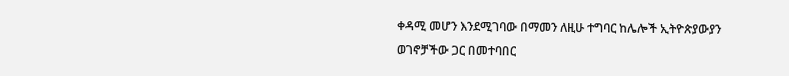ቀዳሚ መሆን እንደሚገባው በማመን ለዚሁ ተግባር ከሌሎች ኢትዮጵያውያን ወገኖቻችው ጋር በመተባበር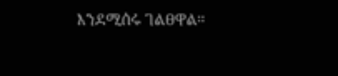እንደሚሰሩ ገልፀዋል።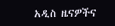አዲስ ዜናዎችና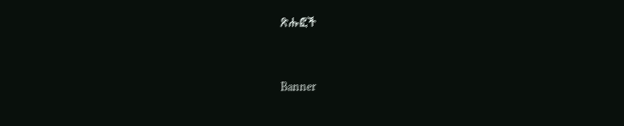ጽሑፎች


Banner